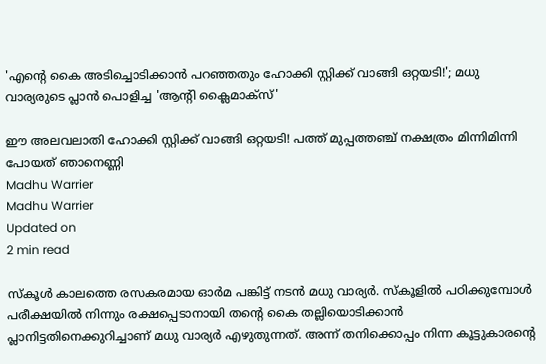'എന്റെ കൈ അടിച്ചൊടിക്കാന്‍ പറഞ്ഞതും ഹോക്കി സ്റ്റിക്ക് വാങ്ങി ഒറ്റയടി!'; മധു വാര്യരുടെ പ്ലാന്‍ പൊളിച്ച 'ആന്റി ക്ലൈമാക്‌സ്'

ഈ അലവലാതി ഹോക്കി സ്റ്റിക്ക് വാങ്ങി ഒറ്റയടി! പത്ത് മുപ്പത്തഞ്ച് നക്ഷത്രം മിന്നിമിന്നി പോയത് ഞാനെണ്ണി
Madhu Warrier
Madhu Warrier
Updated on
2 min read

സ്‌കൂള്‍ കാലത്തെ രസകരമായ ഓര്‍മ പങ്കിട്ട് നടന്‍ മധു വാര്യര്‍. സ്‌കൂളില്‍ പഠിക്കുമ്പോള്‍ പരീക്ഷയില്‍ നിന്നും രക്ഷപ്പെടാനായി തന്റെ കൈ തല്ലിയൊടിക്കാന്‍ പ്ലാനിട്ടതിനെക്കുറിച്ചാണ് മധു വാര്യര്‍ എഴുതുന്നത്. അന്ന് തനിക്കൊപ്പം നിന്ന കൂട്ടുകാരന്റെ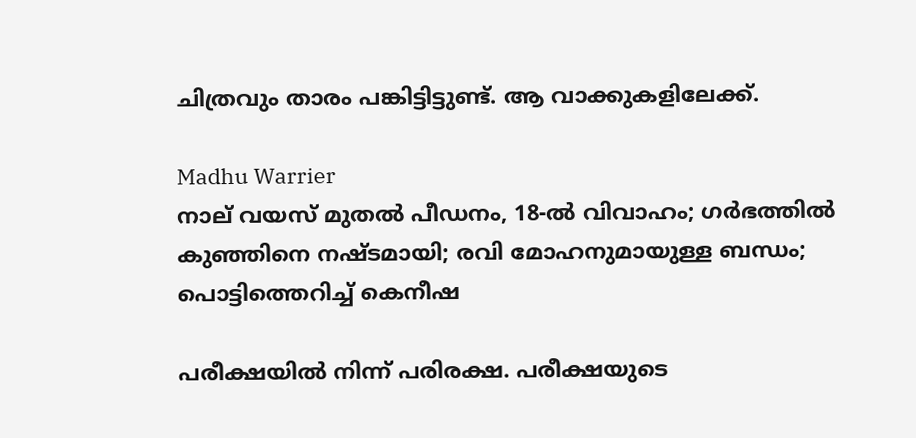ചിത്രവും താരം പങ്കിട്ടിട്ടുണ്ട്. ആ വാക്കുകളിലേക്ക്.

Madhu Warrier
നാല് വയസ് മുതല്‍ പീഡനം, 18-ല്‍ വിവാഹം; ഗര്‍ഭത്തില്‍ കുഞ്ഞിനെ നഷ്ടമായി; രവി മോഹനുമായുള്ള ബന്ധം; പൊട്ടിത്തെറിച്ച് കെനീഷ

പരീക്ഷയില്‍ നിന്ന് പരിരക്ഷ. പരീക്ഷയുടെ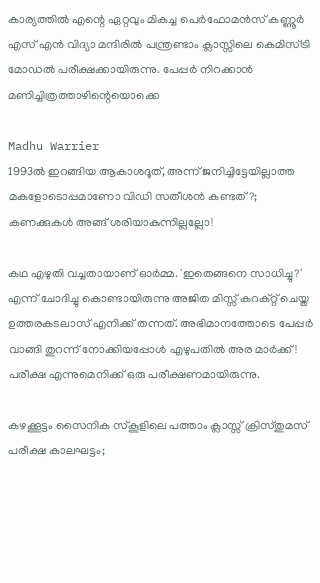കാര്യത്തില്‍ എന്റെ ഏറ്റവും മികച്ച പെര്‍ഫോമന്‍സ് കണ്ണൂര്‍ എസ് എന്‍ വിദ്യാ മന്ദിരില്‍ പന്ത്രണ്ടാം ക്ലാസ്സിലെ കെമിസ്ട്രി മോഡല്‍ പരീക്ഷക്കായിരുന്നു. പേപ്പര്‍ നിറക്കാന്‍ മണിച്ചിത്രത്താഴിന്റെയൊക്കെ

Madhu Warrier
1993ല്‍ ഇറങ്ങിയ ആകാശദൂത്, അന്ന് ജനിച്ചിട്ടേയില്ലാത്ത മകളോടൊപ്പമാണോ വിഡി സതീശന്‍ കണ്ടത്?; കണക്കുകള്‍ അങ്ങ് ശരിയാകുന്നില്ലല്ലോ!

കഥ എഴുതി വച്ചതായാണ് ഓര്‍മ്മ. 'ഇതെങ്ങനെ സാധിച്ചു?' എന്ന് ചോദിച്ചു കൊണ്ടായിരുന്നു അജിത മിസ്സ് കറക്റ്റ് ചെയ്ത ഉത്തരകടലാസ് എനിക്ക് തന്നത്. അഭിമാനത്തോടെ പേപ്പര്‍ വാങ്ങി തുറന്ന് നോക്കിയപ്പോള്‍ എഴുപതില്‍ അര മാര്‍ക്ക്! പരീക്ഷ എന്നുമെനിക്ക് ഒരു പരീക്ഷണമായിരുന്നു.

കഴക്കൂട്ടം സൈനിക സ്‌കൂളിലെ പത്താം ക്ലാസ്സ് ക്രിസ്തുമസ് പരീക്ഷ കാലഘട്ടം;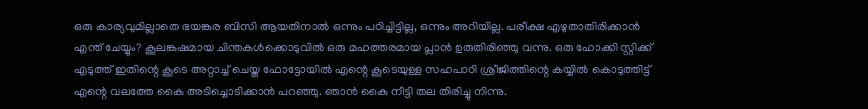ഒരു കാര്യവുമില്ലാതെ ഭയങ്കര ബിസി ആയതിനാല്‍ ഒന്നും പഠിച്ചിട്ടില്ല, ഒന്നും അറിയില്ല. പരീക്ഷ എഴുതാതിരിക്കാന്‍ എന്ത് ചേയ്യും? കൂലങ്കഷമായ ചിന്തകള്‍ക്കൊടുവില്‍ ഒരു മഹത്തരമായ പ്ലാന്‍ ഉരുതിരിഞ്ഞു വന്നു. ഒരു ഹോക്കി സ്റ്റിക്ക് എടുത്ത് ഇതിന്റെ കൂടെ അറ്റാച്ച് ചെയ്ത ഫോട്ടോയില്‍ എന്റെ കൂടെയുള്ള സഹപാഠി ശ്രീജിത്തിന്റെ കയ്യില്‍ കൊടുത്തിട്ട് എന്റെ വലത്തേ കൈ അടിച്ചൊടിക്കാന്‍ പറഞ്ഞു. ഞാന്‍ കൈ നീട്ടി തല തിരിച്ചു നിന്നു.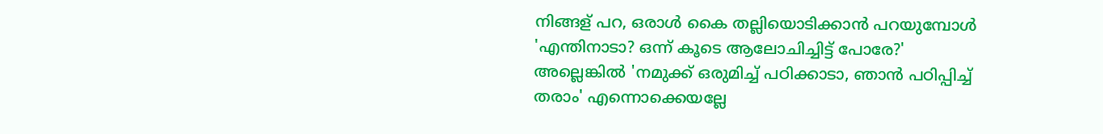നിങ്ങള് പറ, ഒരാള്‍ കൈ തല്ലിയൊടിക്കാന്‍ പറയുമ്പോള്‍ 'എന്തിനാടാ? ഒന്ന് കൂടെ ആലോചിച്ചിട്ട് പോരേ?' അല്ലെങ്കില്‍ 'നമുക്ക് ഒരുമിച്ച് പഠിക്കാടാ, ഞാന്‍ പഠിപ്പിച്ച് തരാം' എന്നൊക്കെയല്ലേ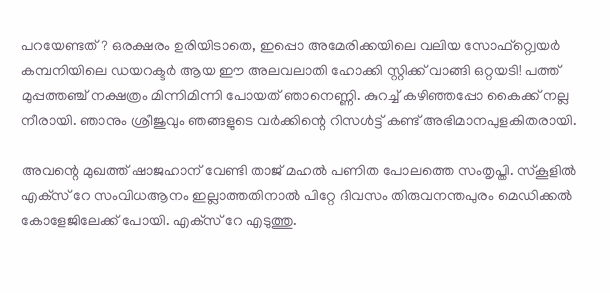പറയേണ്ടത്? ഒരക്ഷരം ഉരിയിടാതെ, ഇപ്പൊ അമേരിക്കയിലെ വലിയ സോഫ്റ്റ്വെയര്‍ കമ്പനിയിലെ ഡയറക്ടര്‍ ആയ ഈ അലവലാതി ഹോക്കി സ്റ്റിക്ക് വാങ്ങി ഒറ്റയടി! പത്ത് മുപ്പത്തഞ്ച് നക്ഷത്രം മിന്നിമിന്നി പോയത് ഞാനെണ്ണി. കുറച്ച് കഴിഞ്ഞപ്പോ കൈക്ക് നല്ല നീരായി. ഞാനും ശ്രീജുവും ഞങ്ങളുടെ വര്‍ക്കിന്റെ റിസള്‍ട്ട് കണ്ട് അഭിമാനപുളകിതരായി.

അവന്റെ മുഖത്ത് ഷാജഹാന് വേണ്ടി താജ് മഹല്‍ പണിത പോലത്തെ സംതൃപ്തി. സ്‌കൂളില്‍ എക്‌സ് റേ സംവിധആനം ഇല്ലാത്തതിനാല്‍ പിറ്റേ ദിവസം തിരുവനന്തപുരം മെഡിക്കല്‍ കോളേജിലേക്ക് പോയി. എക്‌സ് റേ എടുത്തു.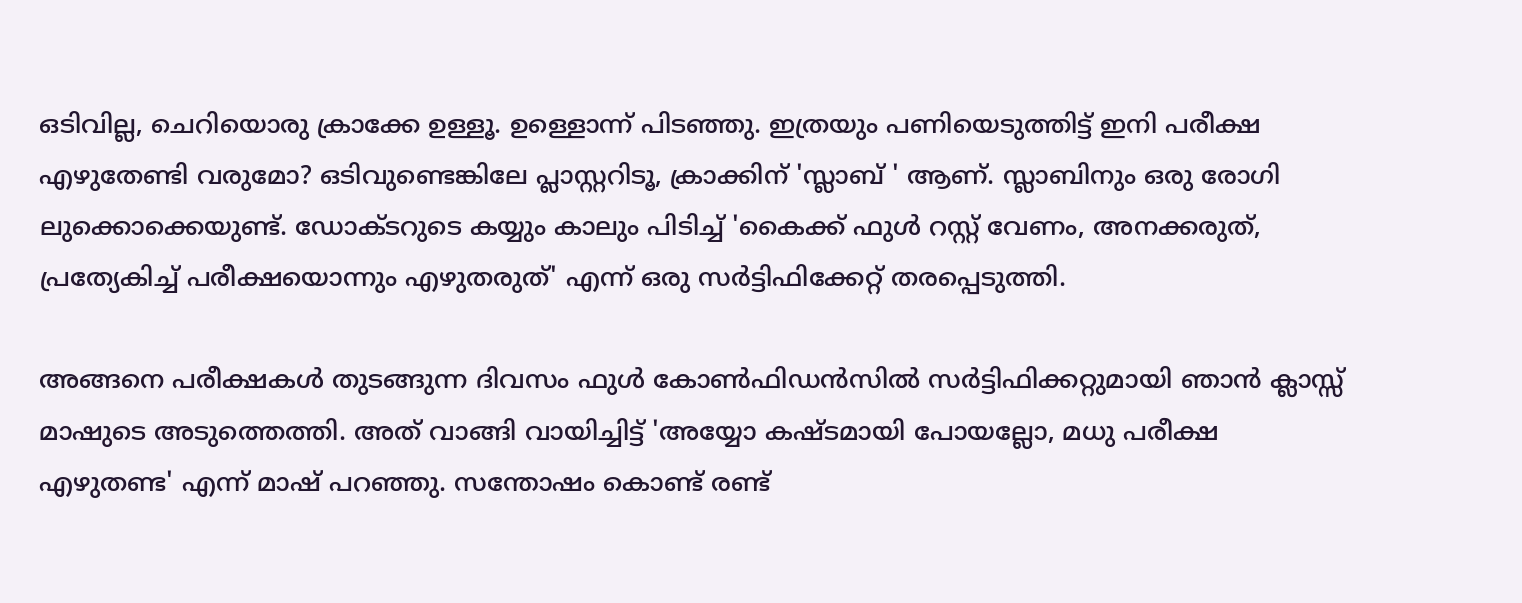ഒടിവില്ല, ചെറിയൊരു ക്രാക്കേ ഉള്ളൂ. ഉള്ളൊന്ന് പിടഞ്ഞു. ഇത്രയും പണിയെടുത്തിട്ട് ഇനി പരീക്ഷ എഴുതേണ്ടി വരുമോ? ഒടിവുണ്ടെങ്കിലേ പ്ലാസ്റ്ററിടൂ, ക്രാക്കിന് 'സ്ലാബ് ' ആണ്. സ്ലാബിനും ഒരു രോഗി ലുക്കൊക്കെയുണ്ട്. ഡോക്ടറുടെ കയ്യും കാലും പിടിച്ച് 'കൈക്ക് ഫുള്‍ റസ്റ്റ് വേണം, അനക്കരുത്, പ്രത്യേകിച്ച് പരീക്ഷയൊന്നും എഴുതരുത്' എന്ന് ഒരു സര്‍ട്ടിഫിക്കേറ്റ് തരപ്പെടുത്തി.

അങ്ങനെ പരീക്ഷകള്‍ തുടങ്ങുന്ന ദിവസം ഫുള്‍ കോണ്‍ഫിഡന്‍സില്‍ സര്‍ട്ടിഫിക്കറ്റുമായി ഞാന്‍ ക്ലാസ്സ് മാഷുടെ അടുത്തെത്തി. അത് വാങ്ങി വായിച്ചിട്ട് 'അയ്യോ കഷ്ടമായി പോയല്ലോ, മധു പരീക്ഷ എഴുതണ്ട' എന്ന് മാഷ് പറഞ്ഞു. സന്തോഷം കൊണ്ട് രണ്ട്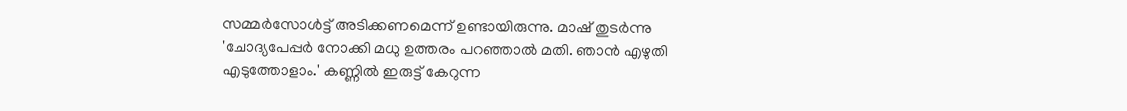സമ്മര്‍സോള്‍ട്ട് അടിക്കണമെന്ന് ഉണ്ടായിരുന്നു. മാഷ് തുടര്‍ന്നു 'ചോദ്യപേപ്പര്‍ നോക്കി മധു ഉത്തരം പറഞ്ഞാല്‍ മതി. ഞാന്‍ എഴുതി എടുത്തോളാം.' കണ്ണില്‍ ഇരുട്ട് കേറുന്ന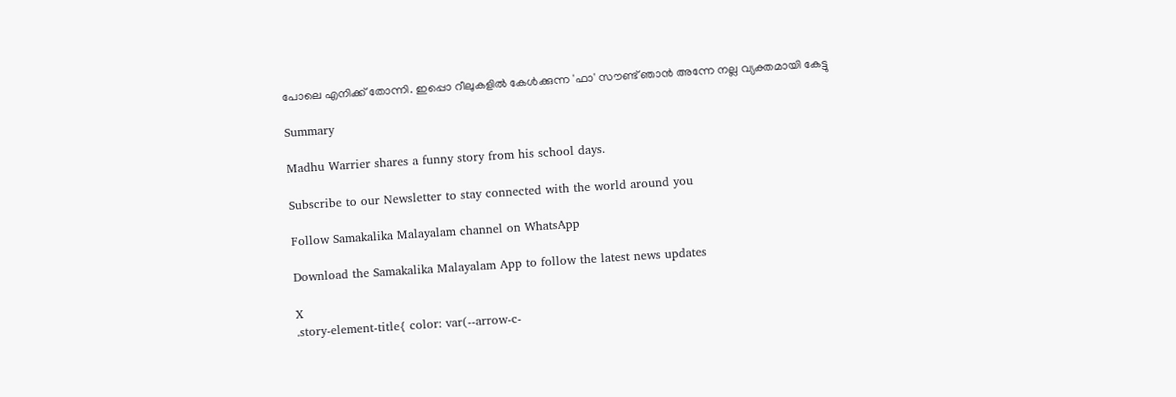പോലെ എനിക്ക് തോന്നി. ഇപ്പൊ റീലുകളില്‍ കേള്‍ക്കുന്ന 'ഫാ' സൗണ്ട് ഞാന്‍ അന്നേ നല്ല വ്യക്തമായി കേട്ടു

Summary

Madhu Warrier shares a funny story from his school days.

Subscribe to our Newsletter to stay connected with the world around you

Follow Samakalika Malayalam channel on WhatsApp

Download the Samakalika Malayalam App to follow the latest news updates

X
.story-element-title{ color: var(--arrow-c-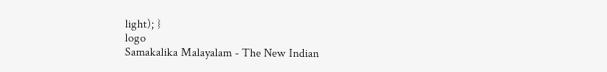light); }
logo
Samakalika Malayalam - The New Indian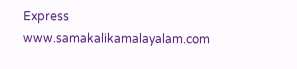Express
www.samakalikamalayalam.com